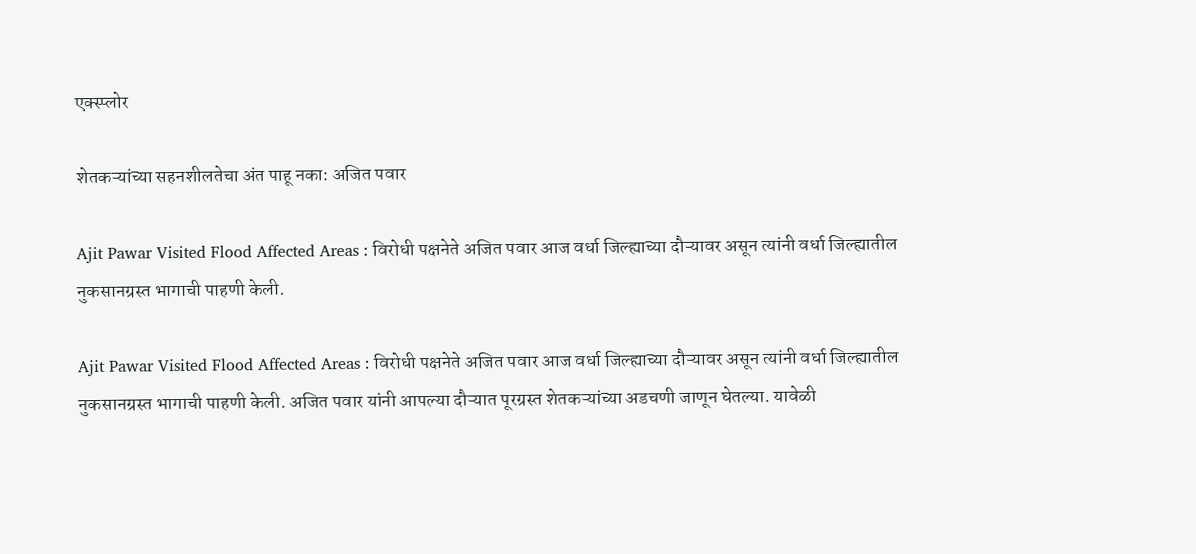एक्स्प्लोर

शेतकऱ्यांच्या सहनशीलतेचा अंत पाहू नका: अजित पवार

Ajit Pawar Visited Flood Affected Areas : विरोधी पक्षनेते अजित पवार आज वर्धा जिल्ह्याच्या दौऱ्यावर असून त्यांनी वर्धा जिल्ह्यातील नुकसानग्रस्त भागाची पाहणी केली.

Ajit Pawar Visited Flood Affected Areas : विरोधी पक्षनेते अजित पवार आज वर्धा जिल्ह्याच्या दौऱ्यावर असून त्यांनी वर्धा जिल्ह्यातील नुकसानग्रस्त भागाची पाहणी केली. अजित पवार यांनी आपल्या दौऱ्यात पूरग्रस्त शेतकऱ्यांच्या अडचणी जाणून घेतल्या. यावेळी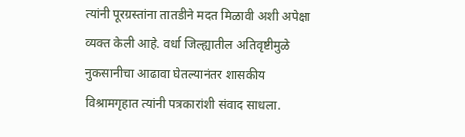त्यांनी पूरग्रस्तांना तातडीने मदत मिळावी अशी अपेक्षा व्यक्त केली आहे. वर्धा जिल्ह्यातील अतिवृष्टीमुळे नुकसानीचा आढावा घेतल्यानंतर शासकीय विश्रामगृहात त्यांनी पत्रकारांशी संवाद साधला.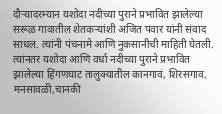दौऱ्यादरम्यान यशोदा नदीच्या पुराने प्रभावित झालेल्या सरूळ गावातील शेतकऱ्यांशी अजित पवार यांनी संवाद साधल. त्यांनी पंचनामे आणि नुकसानीची माहिती घेतली. त्यांनतर यशोदा आणि वर्धा नदीच्या पुराने प्रभावित झालेल्या हिंगणघाट तालुक्यातील कानगावं, शिरसगाव, मनसावळी,चानकी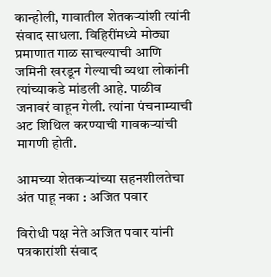कान्होली, गावातील शेतकऱ्यांशी त्यांनी  संवाद साधला. विहिरींमध्ये मोठ्या प्रमाणात गाळ साचल्याची आणि जमिनी खरडून गेल्याची व्यथा लोकांनी त्यांच्याकडे मांडली आहे. पाळीव जनावरं वाहून गेली. त्यांना पंचनाम्याची अट शिथिल करण्याची गावकऱ्यांची मागणी होती.

आमच्या शेतकऱ्यांच्या सहनशीलतेचा अंत पाहू नका : अजित पवार

विरोधी पक्ष नेते अजित पवार यांनी पत्रकारांशी संवाद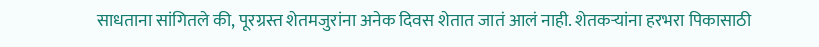साधताना सांगितले की, पूरग्रस्त शेतमजुरांना अनेक दिवस शेतात जातं आलं नाही. शेतकऱ्यांना हरभरा पिकासाठी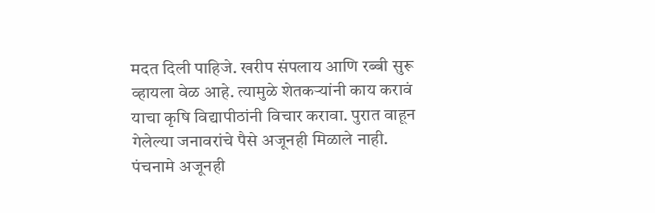मदत दिली पाहिजे. खरीप संपलाय आणि रब्बी सुरू व्हायला वेळ आहे. त्यामुळे शेतकऱ्यांनी काय करावं याचा कृषि विद्यापीठांनी विचार करावा. पुरात वाहून गेलेल्या जनावरांचे पैसे अजूनही मिळाले नाही. पंचनामे अजूनही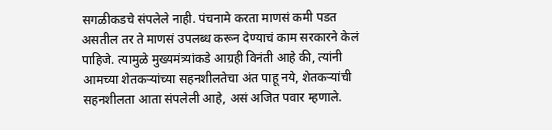सगळीकडचे संपलेले नाही. पंचनामे करता माणसं कमी पडत असतील तर ते माणसं उपलब्ध करून देण्याचं काम सरकारने केलं पाहिजे. त्यामुळे मुख्यमंत्र्यांकडे आग्रही विनंती आहे की, त्यांनी आमच्या शेतकऱ्यांच्या सहनशीलतेचा अंत पाहू नये, शेतकऱ्यांची सहनशीलता आता संपलेली आहे, असं अजित पवार म्हणाले.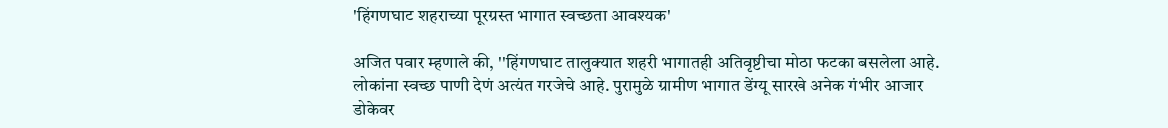'हिंगणघाट शहराच्या पूरग्रस्त भागात स्वच्छता आवश्यक'

अजित पवार म्हणाले की, ''हिंगणघाट तालुक्यात शहरी भागातही अतिवृष्टीचा मोठा फटका बसलेला आहे. लोकांना स्वच्छ पाणी देणं अत्यंत गरजेचे आहे. पुरामुळे ग्रामीण भागात डेंग्यू सारखे अनेक गंभीर आजार डोकेवर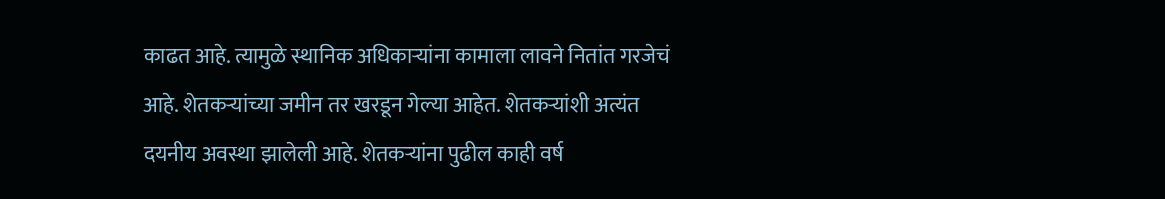काढत आहे. त्यामुळे स्थानिक अधिकाऱ्यांना कामाला लावने नितांत गरजेचं आहे. शेतकऱ्यांच्या जमीन तर खरडून गेल्या आहेत. शेतकऱ्यांशी अत्यंत दयनीय अवस्था झालेली आहे. शेतकऱ्यांना पुढील काही वर्ष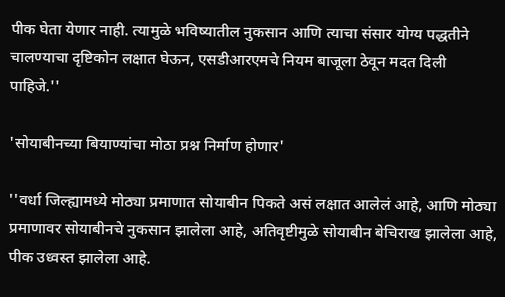पीक घेता येणार नाही. त्यामुळे भविष्यातील नुकसान आणि त्याचा संसार योग्य पद्धतीने चालण्याचा दृष्टिकोन लक्षात घेऊन, एसडीआरएमचे नियम बाजूला ठेवून मदत दिली पाहिजे.''

'सोयाबीनच्या बियाण्यांचा मोठा प्रश्न निर्माण होणार'

''वर्धा जिल्ह्यामध्ये मोठ्या प्रमाणात सोयाबीन पिकते असं लक्षात आलेलं आहे, आणि मोठ्या प्रमाणावर सोयाबीनचे नुकसान झालेला आहे, अतिवृष्टीमुळे सोयाबीन बेचिराख झालेला आहे, पीक उध्वस्त झालेला आहे.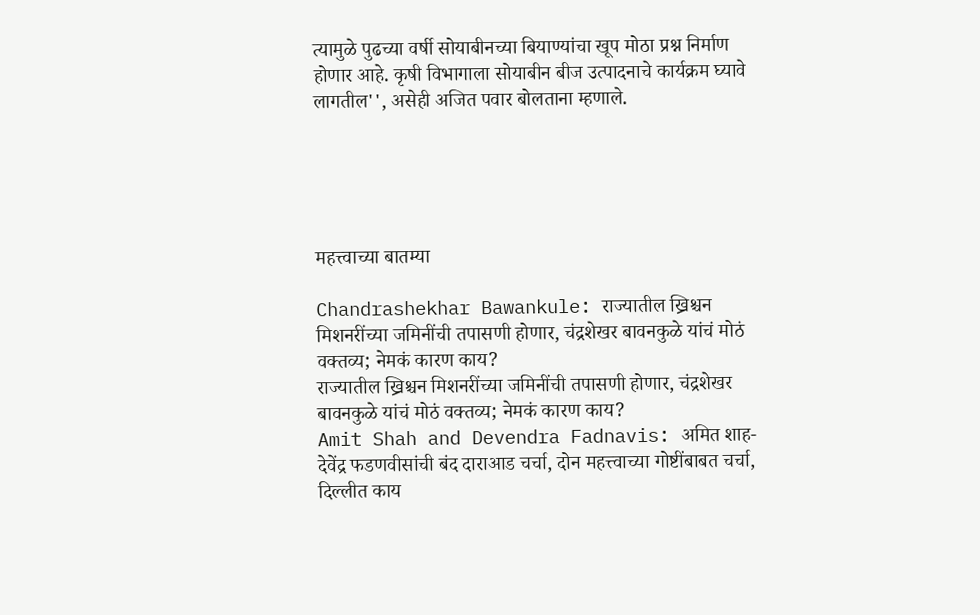त्यामुळे पुढच्या वर्षी सोयाबीनच्या बियाण्यांचा खूप मोठा प्रश्न निर्माण होणार आहे. कृषी विभागाला सोयाबीन बीज उत्पादनाचे कार्यक्रम घ्यावे लागतील'', असेही अजित पवार बोलताना म्हणाले.





महत्त्वाच्या बातम्या

Chandrashekhar Bawankule: राज्यातील ख्रिश्चन मिशनरींच्या जमिनींची तपासणी होणार, चंद्रशेखर बावनकुळे यांचं मोठं वक्तव्य; नेमकं कारण काय?
राज्यातील ख्रिश्चन मिशनरींच्या जमिनींची तपासणी होणार, चंद्रशेखर बावनकुळे यांचं मोठं वक्तव्य; नेमकं कारण काय?
Amit Shah and Devendra Fadnavis: अमित शाह- देवेंद्र फडणवीसांची बंद दाराआड चर्चा, दोन महत्त्वाच्या गोष्टींबाबत चर्चा, दिल्लीत काय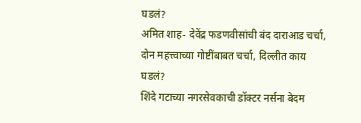घडलं?
अमित शाह- देवेंद्र फडणवीसांची बंद दाराआड चर्चा, दोन महत्त्वाच्या गोष्टींबाबत चर्चा, दिल्लीत काय घडलं?
शिंदे गटाच्या नगरसेवकाची डॉक्टर नर्सना बेदम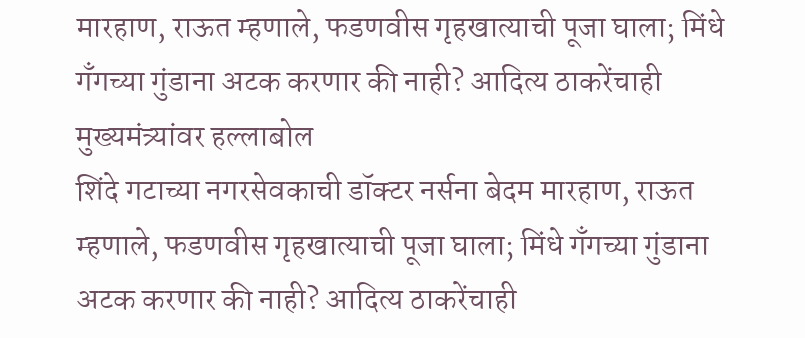मारहाण, राऊत म्हणाले, फडणवीस गृहखात्याची पूजा घाला; मिंधे गँगच्या गुंडाना अटक करणार की नाही? आदित्य ठाकरेंचाही मुख्यमंत्र्यांवर हल्लाबोल
शिंदे गटाच्या नगरसेवकाची डॉक्टर नर्सना बेदम मारहाण, राऊत म्हणाले, फडणवीस गृहखात्याची पूजा घाला; मिंधे गँगच्या गुंडाना अटक करणार की नाही? आदित्य ठाकरेंचाही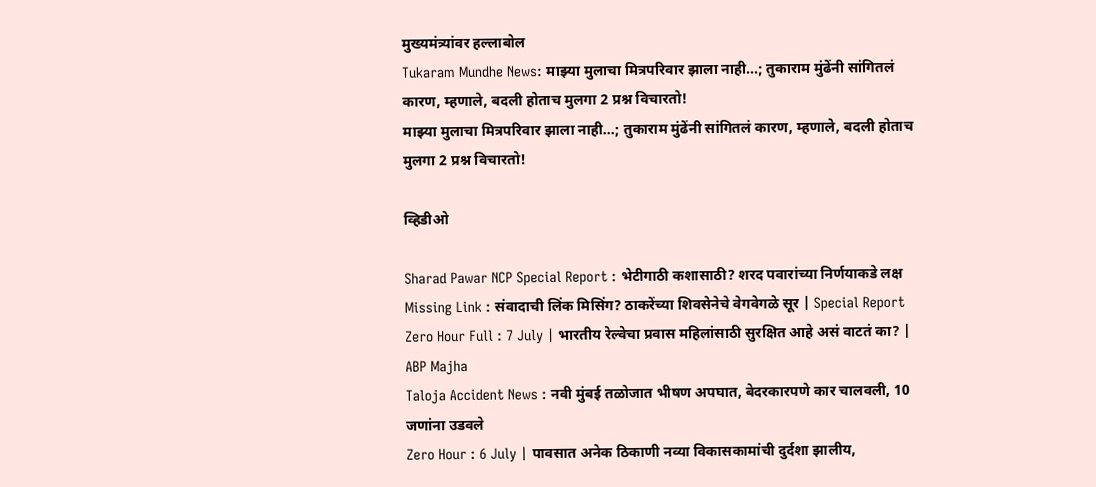मुख्यमंत्र्यांवर हल्लाबोल
Tukaram Mundhe News: माझ्या मुलाचा मित्रपरिवार झाला नाही...; तुकाराम मुंढेंनी सांगितलं कारण, म्हणाले, बदली होताच मुलगा 2 प्रश्न विचारतो!
माझ्या मुलाचा मित्रपरिवार झाला नाही...; तुकाराम मुंढेंनी सांगितलं कारण, म्हणाले, बदली होताच मुलगा 2 प्रश्न विचारतो!

व्हिडीओ

Sharad Pawar NCP Special Report : भेटीगाठी कशासाठी? शरद पवारांच्या निर्णयाकडे लक्ष
Missing Link : संवादाची लिंक मिसिंग? ठाकरेंच्या शिवसेनेचे वेगवेगळे सूर | Special Report
Zero Hour Full : 7 July | भारतीय रेल्वेचा प्रवास महिलांसाठी सुरक्षित आहे असं वाटतं का? | ABP Majha
Taloja Accident News : नवी मुंबई तळोजात भीषण अपघात, बेदरकारपणे कार चालवली, 10 जणांना उडवले
Zero Hour : 6 July | पावसात अनेक ठिकाणी नव्या विकासकामांची दुर्दशा झालीय,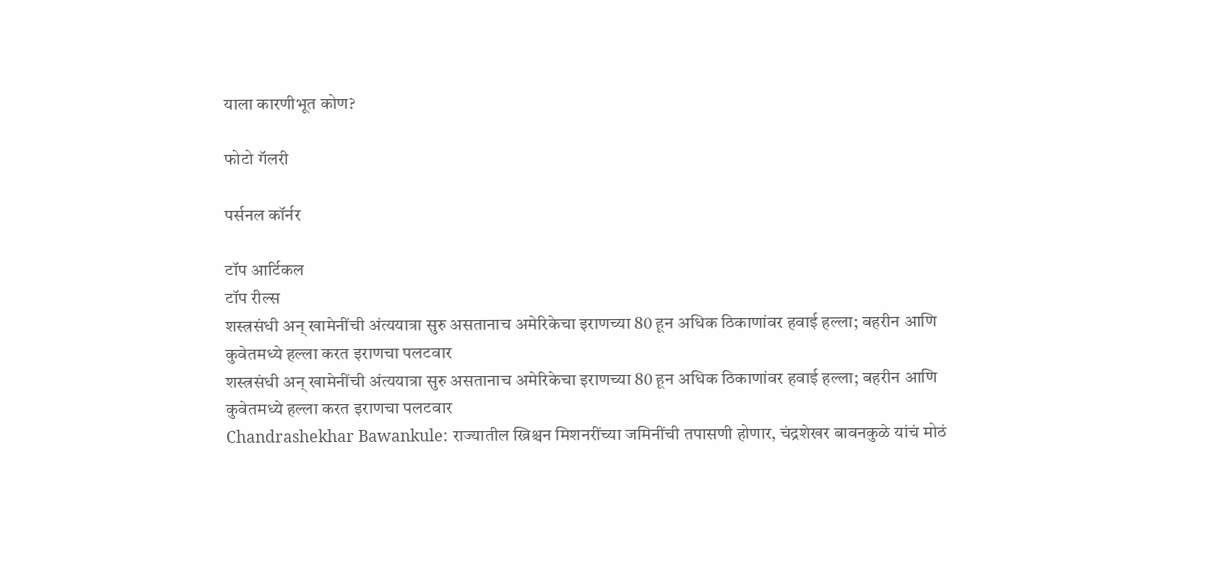याला कारणीभूत कोण?

फोटो गॅलरी

पर्सनल कॉर्नर

टॉप आर्टिकल
टॉप रील्स
शस्त्रसंधी अन् खामेनींची अंत्ययात्रा सुरु असतानाच अमेरिकेचा इराणच्या 80 हून अधिक ठिकाणांवर हवाई हल्ला; बहरीन आणि कुवेतमध्ये हल्ला करत इराणचा पलटवार
शस्त्रसंधी अन् खामेनींची अंत्ययात्रा सुरु असतानाच अमेरिकेचा इराणच्या 80 हून अधिक ठिकाणांवर हवाई हल्ला; बहरीन आणि कुवेतमध्ये हल्ला करत इराणचा पलटवार
Chandrashekhar Bawankule: राज्यातील ख्रिश्चन मिशनरींच्या जमिनींची तपासणी होणार, चंद्रशेखर बावनकुळे यांचं मोठं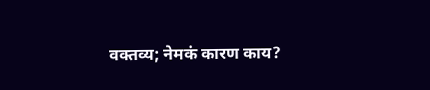वक्तव्य; नेमकं कारण काय?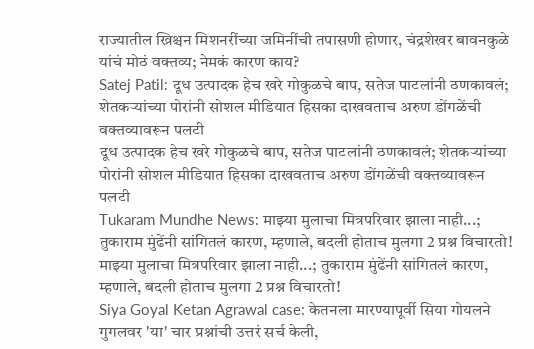राज्यातील ख्रिश्चन मिशनरींच्या जमिनींची तपासणी होणार, चंद्रशेखर बावनकुळे यांचं मोठं वक्तव्य; नेमकं कारण काय?
Satej Patil: दूध उत्पादक हेच खरे गोकुळचे बाप, सतेज पाटलांनी ठणकावलं; शेतकऱ्यांच्या पोरांनी सोशल मीडियात हिसका दाखवताच अरुण डोंगळेंची वक्तव्यावरून पलटी
दूध उत्पादक हेच खरे गोकुळचे बाप, सतेज पाटलांनी ठणकावलं; शेतकऱ्यांच्या पोरांनी सोशल मीडियात हिसका दाखवताच अरुण डोंगळेंची वक्तव्यावरून पलटी
Tukaram Mundhe News: माझ्या मुलाचा मित्रपरिवार झाला नाही...; तुकाराम मुंढेंनी सांगितलं कारण, म्हणाले, बदली होताच मुलगा 2 प्रश्न विचारतो!
माझ्या मुलाचा मित्रपरिवार झाला नाही...; तुकाराम मुंढेंनी सांगितलं कारण, म्हणाले, बदली होताच मुलगा 2 प्रश्न विचारतो!
Siya Goyal Ketan Agrawal case: केतनला मारण्यापूर्वी सिया गोयलने गुगलवर 'या' चार प्रश्नांची उत्तरं सर्च केली,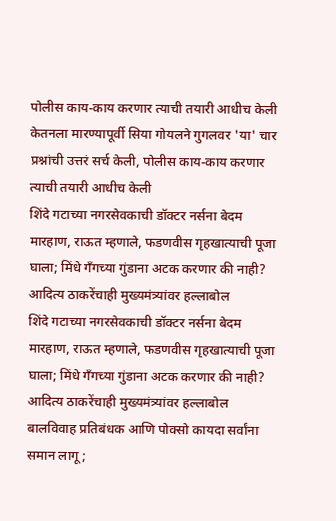पोलीस काय-काय करणार त्याची तयारी आधीच केली
केतनला मारण्यापूर्वी सिया गोयलने गुगलवर 'या' चार प्रश्नांची उत्तरं सर्च केली, पोलीस काय-काय करणार त्याची तयारी आधीच केली
शिंदे गटाच्या नगरसेवकाची डॉक्टर नर्सना बेदम मारहाण, राऊत म्हणाले, फडणवीस गृहखात्याची पूजा घाला; मिंधे गँगच्या गुंडाना अटक करणार की नाही? आदित्य ठाकरेंचाही मुख्यमंत्र्यांवर हल्लाबोल
शिंदे गटाच्या नगरसेवकाची डॉक्टर नर्सना बेदम मारहाण, राऊत म्हणाले, फडणवीस गृहखात्याची पूजा घाला; मिंधे गँगच्या गुंडाना अटक करणार की नाही? आदित्य ठाकरेंचाही मुख्यमंत्र्यांवर हल्लाबोल
बालविवाह प्रतिबंधक आणि पोक्सो कायदा सर्वांना समान लागू;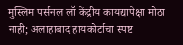मुस्लिम पर्सनल लॉ केंद्रीय कायद्यापेक्षा मोठा नाही; अलाहाबाद हायकोर्टाचा स्पष्ट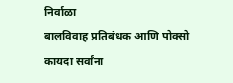निर्वाळा
बालविवाह प्रतिबंधक आणि पोक्सो कायदा सर्वांना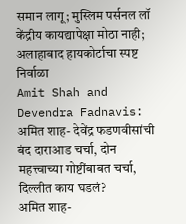समान लागू; मुस्लिम पर्सनल लॉ केंद्रीय कायद्यापेक्षा मोठा नाही; अलाहाबाद हायकोर्टाचा स्पष्ट निर्वाळा
Amit Shah and Devendra Fadnavis: अमित शाह- देवेंद्र फडणवीसांची बंद दाराआड चर्चा, दोन महत्त्वाच्या गोष्टींबाबत चर्चा, दिल्लीत काय घडलं?
अमित शाह-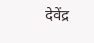देवेंद्र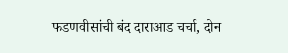फडणवीसांची बंद दाराआड चर्चा, दोन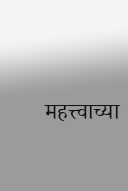महत्त्वाच्या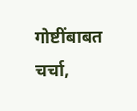गोष्टींबाबत चर्चा,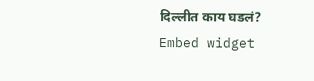दिल्लीत काय घडलं?
Embed widget